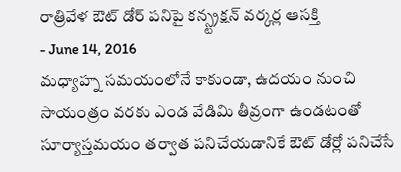రాత్రివేళ ఔట్ డోర్ పనిపై కన్స్ట్రక్షన్ వర్కర్ల ఆసక్తి
- June 14, 2016
మధ్యాహ్న సమయంలోనే కాకుండా, ఉదయం నుంచి సాయంత్రం వరకు ఎండ వేడిమి తీవ్రంగా ఉండటంతో సూర్యాస్తమయం తర్వాత పనిచేయడానికే ఔట్ డోర్లో పనిచేసే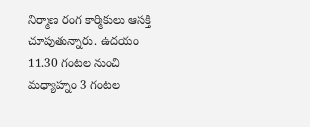నిర్మాణ రంగ కార్మికులు ఆసక్తి చూపుతున్నారు. ఉదయం 11.30 గంటల నుంచి మధ్యాహ్నం 3 గంటల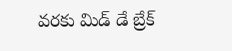వరకు మిడ్ డే బ్రేక్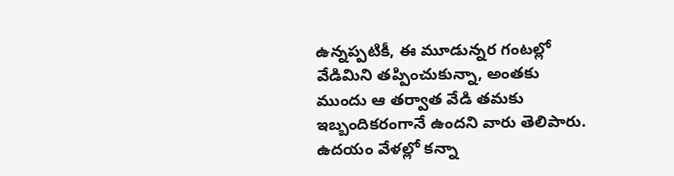ఉన్నప్పటికీ, ఈ మూడున్నర గంటల్లో వేడిమిని తప్పించుకున్నా, అంతకు ముందు ఆ తర్వాత వేడి తమకు ఇబ్బందికరంగానే ఉందని వారు తెలిపారు. ఉదయం వేళల్లో కన్నా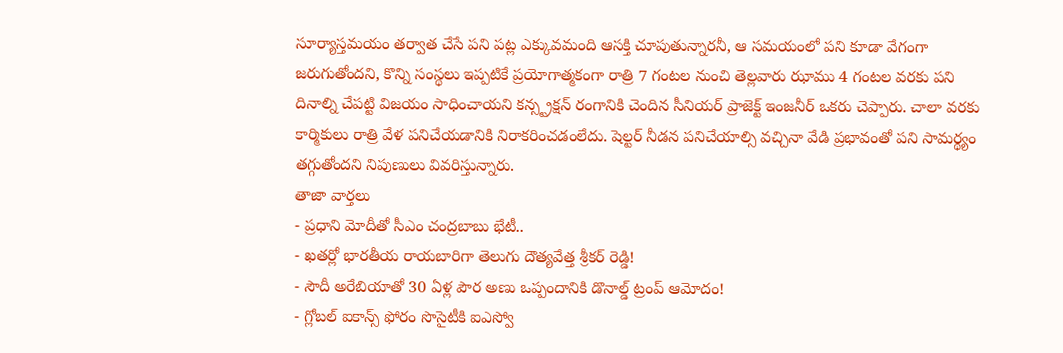సూర్యాస్తమయం తర్వాత చేసే పని పట్ల ఎక్కువమంది ఆసక్తి చూపుతున్నారనీ, ఆ సమయంలో పని కూడా వేగంగా జరుగుతోందని, కొన్ని సంస్థలు ఇప్పటికే ప్రయోగాత్మకంగా రాత్రి 7 గంటల నుంచి తెల్లవారు ఝాము 4 గంటల వరకు పని దినాల్ని చేపట్టి విజయం సాధించాయని కన్స్ట్రక్షన్ రంగానికి చెందిన సీనియర్ ప్రాజెక్ట్ ఇంజనీర్ ఒకరు చెప్పారు. చాలా వరకు కార్మికులు రాత్రి వేళ పనిచేయడానికి నిరాకరించడంలేదు. షెల్టర్ నీడన పనిచేయాల్సి వచ్చినా వేడి ప్రభావంతో పని సామర్థ్యం తగ్గుతోందని నిపుణులు వివరిస్తున్నారు.
తాజా వార్తలు
- ప్రధాని మోదీతో సీఎం చంద్రబాబు భేటీ..
- ఖతర్లో భారతీయ రాయబారిగా తెలుగు దౌత్యవేత్త శ్రీకర్ రెడ్డి!
- సౌదీ అరేబియాతో 30 ఏళ్ల పౌర అణు ఒప్పందానికి డొనాల్డ్ ట్రంప్ ఆమోదం!
- గ్లోబల్ ఐకాన్స్ ఫోరం సొసైటీకి ఐఎస్వో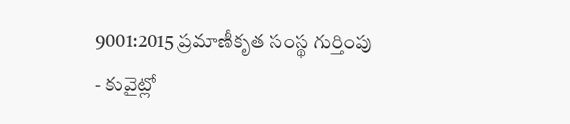9001:2015 ప్రమాణీకృత సంస్థ గుర్తింపు
- కువైట్లో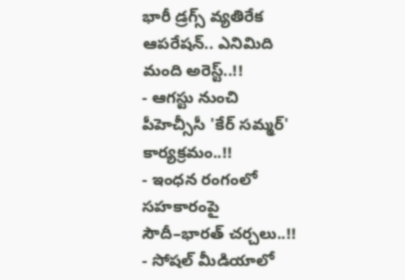భారీ డ్రగ్స్ వ్యతిరేక ఆపరేషన్.. ఎనిమిది మంది అరెస్ట్..!!
- ఆగస్టు నుంచి పీహెచ్సీసీ 'కేర్ సమ్మర్' కార్యక్రమం..!!
- ఇంధన రంగంలో సహకారంపై సౌదీ–భారత్ చర్చలు..!!
- సోషల్ మీడియాలో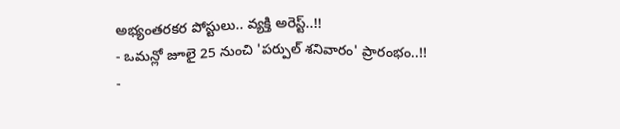అభ్యంతరకర పోస్టులు.. వ్యక్తి అరెస్ట్..!!
- ఒమన్లో జూలై 25 నుంచి 'పర్పుల్ శనివారం' ప్రారంభం..!!
-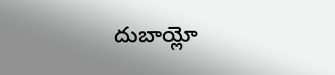దుబాయ్లో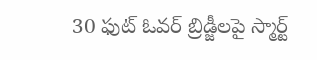30 ఫుట్ ఓవర్ బ్రిడ్జీలపై స్మార్ట్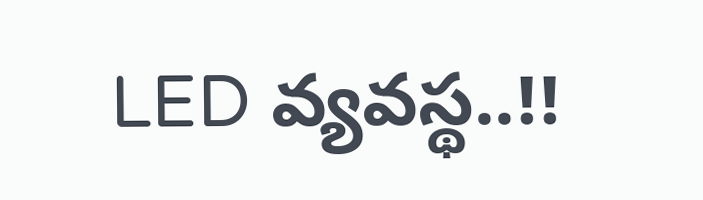LED వ్యవస్థ..!!